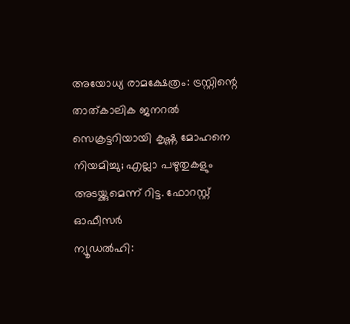അയോധ്യ രാമക്ഷേത്രം: ട്രസ്റ്റിന്റെ താത്കാലിക ജനറൽ സെക്രട്ടറിയായി കൃഷ്ണ മോഹനെ നിയമിച്ചു; എല്ലാ പഴുതുകളും അടയ്ക്കുമെന്ന് റിട്ട. ഫോറസ്റ്റ് ഓഫീസർ
ന്യൂഡൽഹി: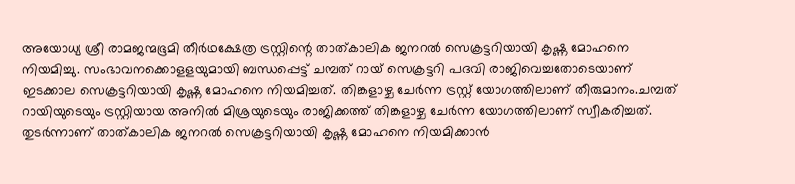അയോധ്യ ശ്രീ രാമജന്മഭൂമി തീർഥക്ഷേത്ര ട്രസ്റ്റിന്റെ താത്കാലിക ജനറൽ സെക്രട്ടറിയായി കൃഷ്ണ മോഹനെ നിയമിച്ചു. സംഭാവനക്കൊളളയുമായി ബന്ധപ്പെട്ട് ചമ്പത് റായ് സെക്രട്ടറി പദവി രാജിവെച്ചതോടെയാണ് ഇടക്കാല സെക്രട്ടറിയായി കൃഷ്ണ മോഹനെ നിയമിച്ചത്. തിങ്കളാഴ്ച ചേർന്ന ട്രസ്റ്റ് യോഗത്തിലാണ് തീരുമാനം.ചമ്പത് റായിയുടെയും ട്രസ്റ്റിയായ അനിൽ മിശ്രയുടെയും രാജിക്കത്ത് തിങ്കളാഴ്ച ചേർന്ന യോഗത്തിലാണ് സ്വീകരിച്ചത്. തുടർന്നാണ് താത്കാലിക ജനറൽ സെക്രട്ടറിയായി കൃഷ്ണ മോഹനെ നിയമിക്കാൻ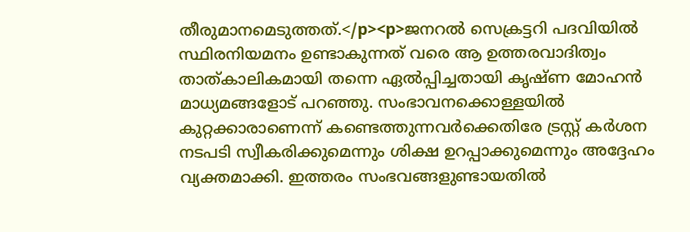തീരുമാനമെടുത്തത്.</p><p>ജനറൽ സെക്രട്ടറി പദവിയിൽ സ്ഥിരനിയമനം ഉണ്ടാകുന്നത് വരെ ആ ഉത്തരവാദിത്വം താത്കാലികമായി തന്നെ ഏൽപ്പിച്ചതായി കൃഷ്ണ മോഹൻ മാധ്യമങ്ങളോട് പറഞ്ഞു. സംഭാവനക്കൊള്ളയിൽ കുറ്റക്കാരാണെന്ന് കണ്ടെത്തുന്നവർക്കെതിരേ ട്രസ്റ്റ് കർശന നടപടി സ്വീകരിക്കുമെന്നും ശിക്ഷ ഉറപ്പാക്കുമെന്നും അദ്ദേഹം വ്യക്തമാക്കി. ഇത്തരം സംഭവങ്ങളുണ്ടായതിൽ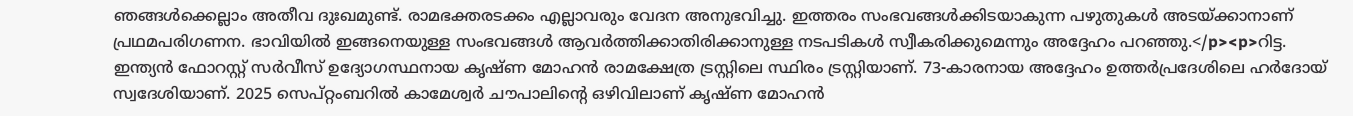ഞങ്ങൾക്കെല്ലാം അതീവ ദുഃഖമുണ്ട്. രാമഭക്തരടക്കം എല്ലാവരും വേദന അനുഭവിച്ചു. ഇത്തരം സംഭവങ്ങൾക്കിടയാകുന്ന പഴുതുകൾ അടയ്ക്കാനാണ് പ്രഥമപരിഗണന. ഭാവിയിൽ ഇങ്ങനെയുള്ള സംഭവങ്ങൾ ആവർത്തിക്കാതിരിക്കാനുള്ള നടപടികൾ സ്വീകരിക്കുമെന്നും അദ്ദേഹം പറഞ്ഞു.</p><p>റിട്ട. ഇന്ത്യൻ ഫോറസ്റ്റ് സർവീസ് ഉദ്യോഗസ്ഥനായ കൃഷ്ണ മോഹൻ രാമക്ഷേത്ര ട്രസ്റ്റിലെ സ്ഥിരം ട്രസ്റ്റിയാണ്. 73-കാരനായ അദ്ദേഹം ഉത്തർപ്രദേശിലെ ഹർദോയ് സ്വദേശിയാണ്. 2025 സെപ്റ്റംബറിൽ കാമേശ്വർ ചൗപാലിന്റെ ഒഴിവിലാണ് കൃഷ്ണ മോഹൻ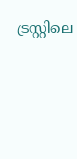ട്രസ്റ്റിലെ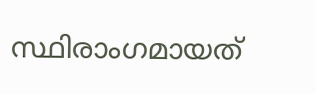സ്ഥിരാംഗമായത്